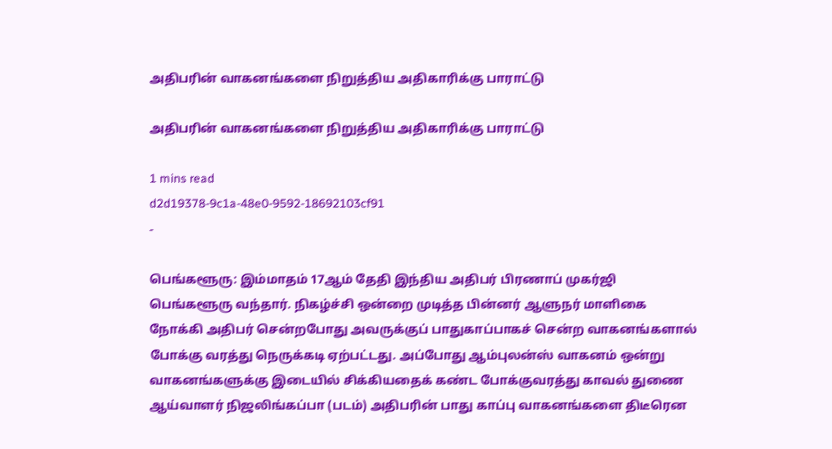அதிபரின் வாகனங்களை நிறுத்திய அதிகாரிக்கு பாராட்டு

அதிபரின் வாகனங்களை நிறுத்திய அதிகாரிக்கு பாராட்டு

1 mins read
d2d19378-9c1a-48e0-9592-18692103cf91
-

பெங்களூரு: இம்மாதம் 17ஆம் தேதி இந்திய அதிபர் பிரணாப் முகர்ஜி பெங்களூரு வந்தார். நிகழ்ச்சி ஒன்றை முடித்த பின்னர் ஆளுநர் மாளிகை நோக்கி அதிபர் சென்றபோது அவருக்குப் பாதுகாப்பாகச் சென்ற வாகனங்களால் போக்கு வரத்து நெருக்கடி ஏற்பட்டது. அப்போது ஆம்புலன்ஸ் வாகனம் ஒன்று வாகனங்களுக்கு இடையில் சிக்கியதைக் கண்ட போக்குவரத்து காவல் துணை ஆய்வாளர் நிஜலிங்கப்பா (படம்) அதிபரின் பாது காப்பு வாகனங்களை திடீரென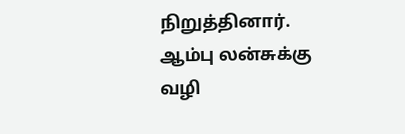நிறுத்தினார். ஆம்பு லன்சுக்கு வழி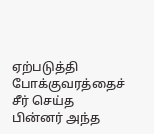ஏற்படுத்தி போக்குவரத்தைச் சீர் செய்த பின்னர் அந்த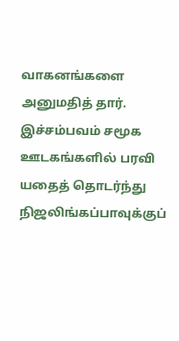வாகனங்களை அனுமதித் தார். இச்சம்பவம் சமூக ஊடகங்களில் பரவி யதைத் தொடர்ந்து நிஜலிங்கப்பாவுக்குப்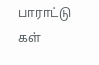பாராட்டு கள்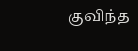குவிந்த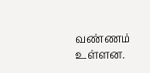வண்ணம் உள்ளன.